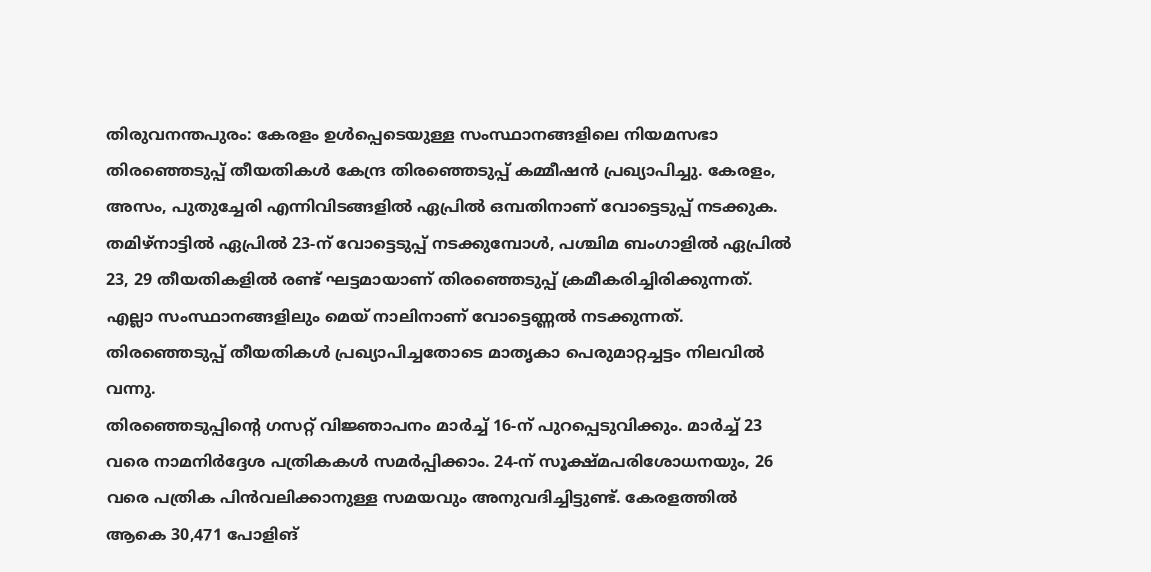തിരുവനന്തപുരം: കേരളം ഉൾപ്പെടെയുള്ള സംസ്ഥാനങ്ങളിലെ നിയമസഭാ തിരഞ്ഞെടുപ്പ് തീയതികൾ കേന്ദ്ര തിരഞ്ഞെടുപ്പ് കമ്മീഷൻ പ്രഖ്യാപിച്ചു. കേരളം, അസം, പുതുച്ചേരി എന്നിവിടങ്ങളിൽ ഏപ്രിൽ ഒമ്പതിനാണ് വോട്ടെടുപ്പ് നടക്കുക. തമിഴ്നാട്ടിൽ ഏപ്രിൽ 23-ന് വോട്ടെടുപ്പ് നടക്കുമ്പോൾ, പശ്ചിമ ബംഗാളിൽ ഏപ്രിൽ 23, 29 തീയതികളിൽ രണ്ട് ഘട്ടമായാണ് തിരഞ്ഞെടുപ്പ് ക്രമീകരിച്ചിരിക്കുന്നത്. എല്ലാ സംസ്ഥാനങ്ങളിലും മെയ് നാലിനാണ് വോട്ടെണ്ണൽ നടക്കുന്നത്. തിരഞ്ഞെടുപ്പ് തീയതികൾ പ്രഖ്യാപിച്ചതോടെ മാതൃകാ പെരുമാറ്റച്ചട്ടം നിലവിൽ വന്നു.
തിരഞ്ഞെടുപ്പിന്റെ ഗസറ്റ് വിജ്ഞാപനം മാർച്ച് 16-ന് പുറപ്പെടുവിക്കും. മാർച്ച് 23 വരെ നാമനിർദ്ദേശ പത്രികകൾ സമർപ്പിക്കാം. 24-ന് സൂക്ഷ്മപരിശോധനയും, 26 വരെ പത്രിക പിൻവലിക്കാനുള്ള സമയവും അനുവദിച്ചിട്ടുണ്ട്. കേരളത്തിൽ ആകെ 30,471 പോളിങ്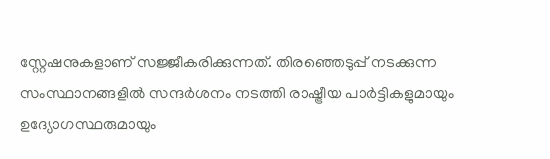സ്റ്റേഷനുകളാണ് സജ്ജീകരിക്കുന്നത്. തിരഞ്ഞെടുപ്പ് നടക്കുന്ന സംസ്ഥാനങ്ങളിൽ സന്ദർശനം നടത്തി രാഷ്ട്രീയ പാർട്ടികളുമായും ഉദ്യോഗസ്ഥരുമായും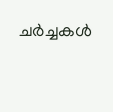ചർച്ചകൾ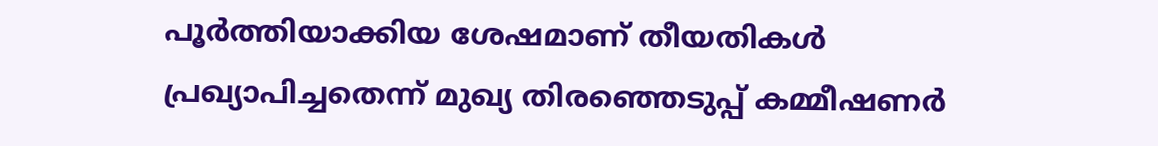പൂർത്തിയാക്കിയ ശേഷമാണ് തീയതികൾ പ്രഖ്യാപിച്ചതെന്ന് മുഖ്യ തിരഞ്ഞെടുപ്പ് കമ്മീഷണർ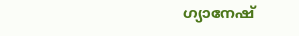ഗ്യാനേഷ്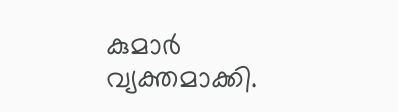കുമാർ വ്യക്തമാക്കി.